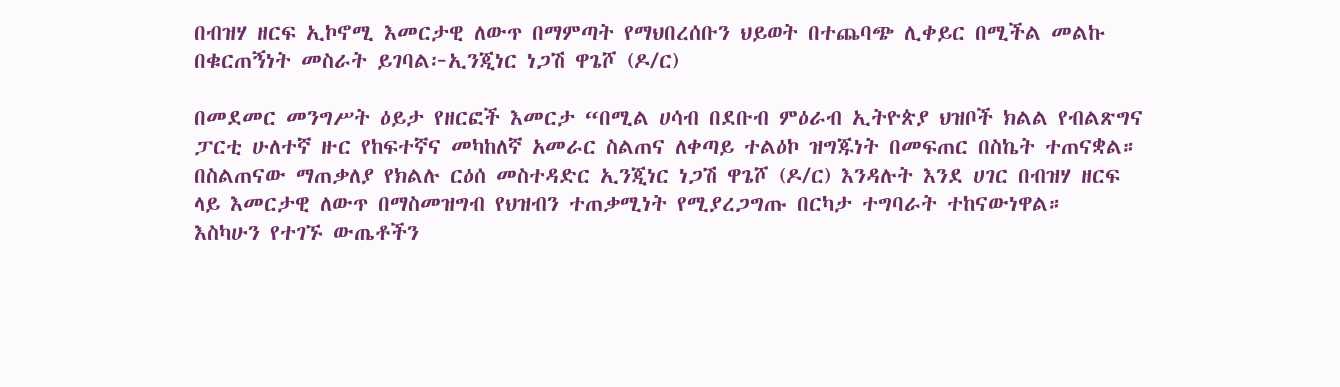በብዝሃ ዘርፍ ኢኮኖሚ እመርታዊ ለውጥ በማምጣት የማህበረሰቡን ህይወት በተጨባጭ ሊቀይር በሚችል መልኩ በቁርጠኝነት መስራት ይገባል፦ኢንጂነር ነጋሽ ዋጌሾ (ዶ/ር)

በመደመር መንግሥት ዕይታ የዘርፎች እመርታ “በሚል ሀሳብ በደቡብ ምዕራብ ኢትዮጵያ ህዝቦች ክልል የብልጽግና ፓርቲ ሁለተኛ ዙር የከፍተኛና መካከለኛ አመራር ስልጠና ለቀጣይ ተልዕኮ ዝግጁነት በመፍጠር በስኬት ተጠናቋል።  በስልጠናው ማጠቃለያ የክልሉ ርዕሰ መስተዳድር ኢንጂነር ነጋሽ ዋጌሾ (ዶ/ር) እንዳሉት እንደ ሀገር በብዝሃ ዘርፍ ላይ እመርታዊ ለውጥ በማስመዝግብ የህዝብን ተጠቃሚነት የሚያረጋግጡ በርካታ ተግባራት ተከናውነዋል።  እስካሁን የተገኙ ውጤቶችን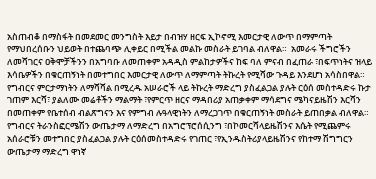አስጠብቆ በማስፋት በመደመር መንግስት እይታ በብዝሃ ዘርፍ ኢኮኖሚ እመርታዊ ለውጥ በማምጣት የማህበረሰቡን ህይወት በተጨባጭ ሊቀይር በሚችል መልኩ መስራት ይገባል ብለዋል።  አመራሩ ችግሮችን ለመሻገርና ዐቅሞቻችንን በአግባቡ ለመጠቀም አዳዲስ ምልከታዎችና ከፍ ባለ ምናብ በፈጠራ ፣በፍጥነትና ዝላይ እሳቤዎችን በቁርጠኝነት በመተግበር እመርታዊ ለውጥ ለማምጣት ትኩረት የሚሻው ጉዳይ እንደሆነ አሳስበዋል።  የግብርና ምርታማነትን ለማሻሻል በሚረዱ አሠራሮች ላይ ትኩረት ማድረግ ያስፈልጋል ያሉት ርዕሰ መስተዳድሩ ኩታ ገጠም እርሻ፣ ያልለሙ መሬቶችን ማልማት ፣የምርጥ ዘርና ማዳበሪያ አጠቃቀም ማሳደግና ሜካናይዜሽን እርሻን በመጠቀም የቤተሰብ ብልጽግናን እና የምግብ ሉዓላዊነትን ለማረጋገጥ በቁርጠኝነት መስራት ይጠበቃል ብለዋል።  የግብርና ትራንስፎርሜሽን ውጤታማ ለማድረግ በአግሮፕሮሰሲንግ ፣በኮመርሻላይዜሽንና እሴት የሚጨምሩ አሰራሮቹን መተግበር ያስፈልጋል ያሉት ርዕሰመስተዳድሩ የገጠር ፣የኢንዱስትሪያላይዜሽንና የከተማ ሽግግርን ውጤታማ ማድረግ ዋነኛ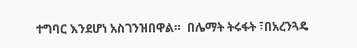ተግባር እንደሆነ አስገንዝበዋል።  በሌማት ትሩፋት ፣በአረንጓዴ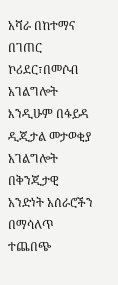አሻራ በከተማና በገጠር ኮሪደር፣በመሶብ አገልግሎት እንዲሁም በፋይዳ ዲጂታል መታወቂያ አገልግሎት በቅንጂታዊ አንድነት አሰራሮችን በማሳለጥ ተጨበጭ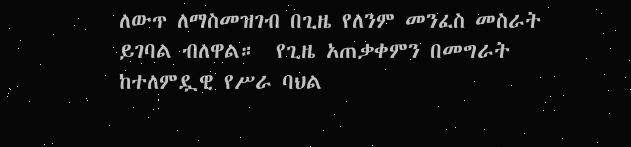ለውጥ ለማስመዝገብ በጊዜ የለንም መንፈስ መስራት ይገባል ብለዋል።  የጊዜ አጠቃቀምን በመግራት ከተለምዷዊ የሥራ ባህል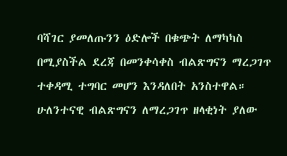ባሻገር ያመለጡንን ዕድሎች በቁጭት ለማካካስ በሚያስችል ደረጃ በመንቀሳቀስ ብልጽግናን ማረጋገጥ ተቀዳሚ ተግባር መሆን እንዳለበት አንስተዋል። ሁለንተናዊ ብልጽግናን ለማረጋገጥ ዘላቂነት ያለው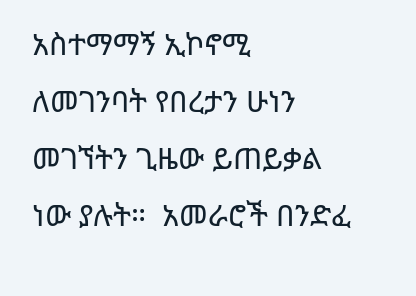አስተማማኝ ኢኮኖሚ ለመገንባት የበረታን ሁነን መገኘትን ጊዜው ይጠይቃል ነው ያሉት።  አመራሮች በንድፈ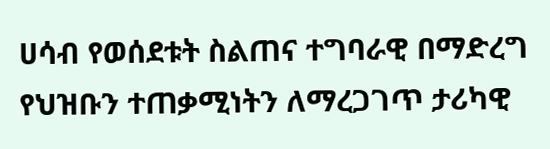ሀሳብ የወሰደቱት ስልጠና ተግባራዊ በማድረግ የህዝቡን ተጠቃሚነትን ለማረጋገጥ ታሪካዊ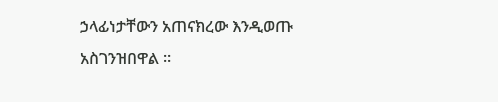ኃላፊነታቸውን አጠናክረው እንዲወጡ አስገንዝበዋል ።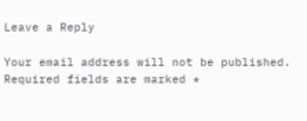Leave a Reply

Your email address will not be published. Required fields are marked *